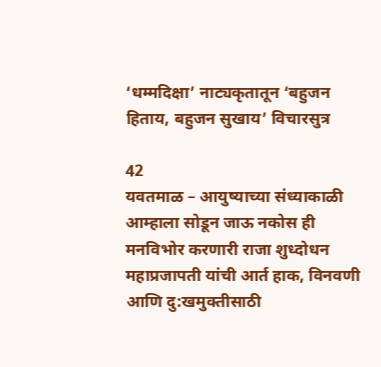‘धम्मदिक्षा’ नाट्यकृतातून ‘बहुजन हिताय, बहुजन सुखाय’ विचारसुत्र

42
यवतमाळ – आयुष्याच्या संध्याकाळी आम्हाला सोडून जाऊ नकोस ही मनविभोर करणारी राजा शुध्दोधन महाप्रजापती यांची आर्त हाक, विनवणी आणि दु:खमुक्तीसाठी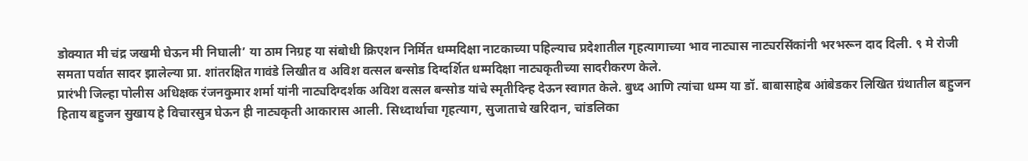डोक्यात मी चंद्र जखमी घेऊन मी निघाली’ या ठाम निग्रह या संबोधी क्रिएशन निर्मित धम्मदिक्षा नाटकाच्या पहिल्याच प्रदेशातील गृहत्यागाच्या भाव नाट्यास नाट्यरसिंकांनी भरभरून दाद दिली. ९ मे रोजी समता पर्वात सादर झालेल्या प्रा. शांतरक्षित गावंडे लिखीत व अविश वत्सल बन्सोड दिग्दर्शित धम्मदिक्षा नाट्यकृतीच्या सादरीकरण केले.
प्रारंभी जिल्हा पोलीस अधिक्षक रंजनकुमार शर्मा यांनी नाट्यदिग्दर्शक अविश वत्सल बन्सोड यांचे स्मृतीदिन्ह देऊन स्वागत केले. बुध्द आणि त्यांचा धम्म या डॉ. बाबासाहेब आंबेडकर लिखित ग्रंथातील बहुजन हिताय बहुजन सुखाय हे विचारसुत्र घेऊन ही नाट्यकृती आकारास आली. सिध्दार्थाचा गृहत्याग, सुजाताचे खरिदान, चांडलिका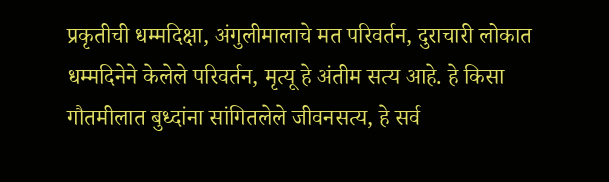प्रकृतीची धम्मदिक्षा, अंगुलीमालाचे मत परिवर्तन, दुराचारी लोकात धम्मदिनेने केलेले परिवर्तन, मृत्यू हे अंतीम सत्य आहे. हे किसा गौतमीलात बुध्दांना सांगितलेले जीवनसत्य, हे सर्व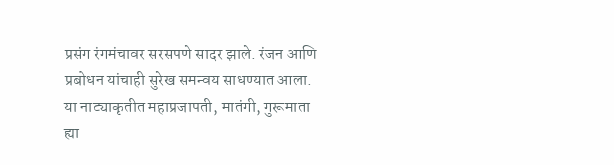प्रसंग रंगमंचावर सरसपणे सादर झाले. रंजन आणि प्रबोधन यांचाही सुरेख समन्वय साधण्यात आला. या नाट्याकृतीत महाप्रजापती, मातंगी, गुरूमाता ह्या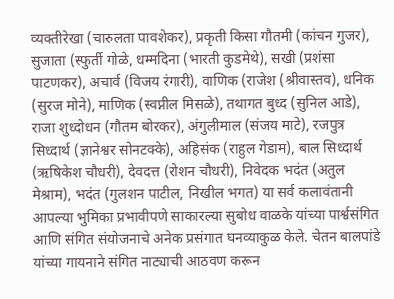व्यक्तीरेखा (चारुलता पावशेकर), प्रकृती किसा गौतमी (कांचन गुजर), सुजाता (स्फुर्ती गोळे, धम्मदिना (भारती कुडमेथे), सखी (प्रशंसा पाटणकर), अचार्व (विजय रंगारी), वाणिक (राजेश (श्रीवास्तव), धनिक (सुरज मोने), माणिक (स्वप्नील मिसळे), तथागत बुध्द (सुनिल आडे), राजा शुध्दोधन (गौतम बोरकर), अंगुलीमाल (संजय माटे), रजपुत्र सिध्दार्थ (ज्ञानेश्वर सोनटक्के), अहिसंक (राहुल गेडाम), बाल सिध्दार्थ (ऋषिकेश चौधरी), देवदत्त (रोशन चौधरी), निवेदक भदंत (अतुल मेश्राम), भदंत (गुलशन पाटील, निखील भगत) या सर्व कलावंतानी आपल्या भुमिका प्रभावीपणे साकारल्या सुबोध वाळके यांच्या पार्श्वसंगित आणि संगित संयोजनाचे अनेक प्रसंगात घनव्याकुळ केले. चेतन बालपांडे यांच्या गायनाने संगित नाट्याची आठवण करून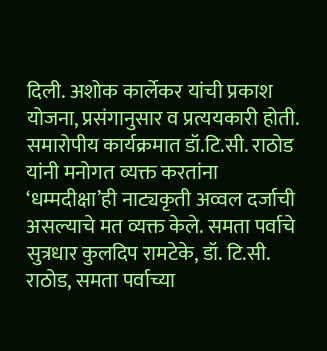दिली. अशोक कार्लेकर यांची प्रकाश योजना, प्रसंगानुसार व प्रत्ययकारी होती. समारोपीय कार्यक्रमात डॉ.टि.सी. राठोड यांनी मनोगत व्यक्त करतांना ‘धम्मदीक्षा’ही नाट्यकृती अव्वल दर्जाची असल्याचे मत व्यक्त केले. समता पर्वाचे सुत्रधार कुलदिप रामटेके, डॉ. टि.सी. राठोड, समता पर्वाच्या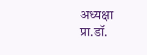अध्यक्षा प्रा.डॉ.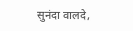सुनंदा वालदे,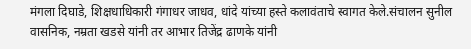मंगला दिघाडे, शिक्षधाधिकारी गंगाधर जाधव, धांदे यांच्या हस्ते कलावंताचे स्वागत केले.संचालन सुनील वासनिक, नम्रता खडसे यांनी तर आभार तिजेंद्र ढाणके यांनी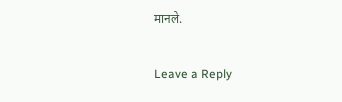मानले.

Leave a Reply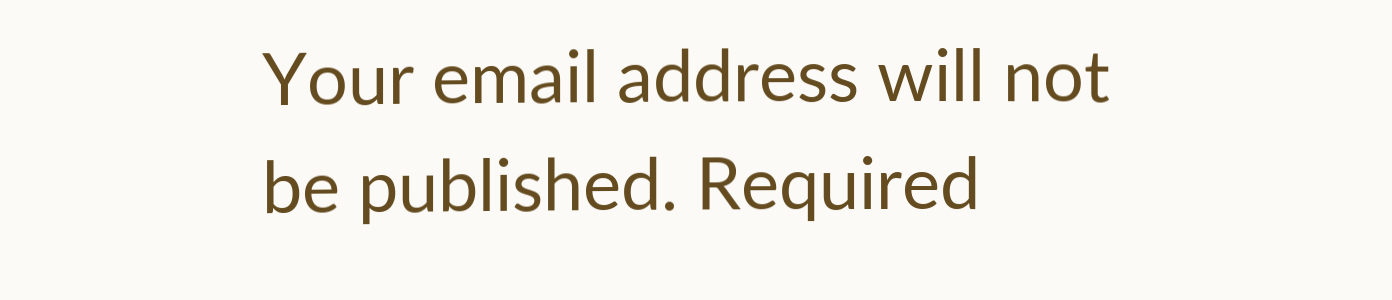Your email address will not be published. Required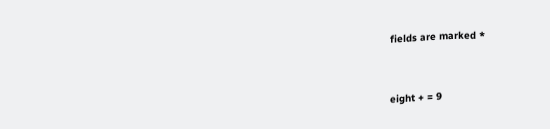fields are marked *


eight + = 9